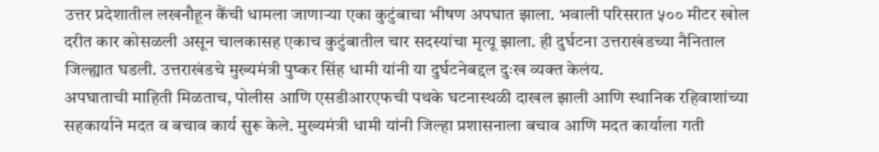उत्तर प्रदेशातील लखनौहून कैंची धामला जाणाऱ्या एका कुटुंबाचा भीषण अपघात झाला. भवाली परिसरात ५०० मीटर खोल दरीत कार कोसळली असून चालकासह एकाच कुटुंबातील चार सदस्यांचा मृत्यू झाला. ही दुर्घटना उत्तराखंडच्या नैनिताल जिल्ह्यात घडली. उत्तराखंडचे मुख्यमंत्री पुष्कर सिंह धामी यांनी या दुर्घटनेबद्दल दुःख व्यक्त केलंय.
अपघाताची माहिती मिळताच, पोलीस आणि एसडीआरएफची पथके घटनास्थळी दाखल झाली आणि स्थानिक रहिवाशांच्या सहकार्याने मदत व बचाव कार्य सुरू केले. मुख्यमंत्री धामी यांनी जिल्हा प्रशासनाला बचाव आणि मदत कार्याला गती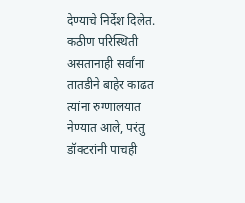देण्याचे निर्देश दिलेत. कठीण परिस्थिती असतानाही सर्वांना तातडीने बाहेर काढत त्यांना रुग्णालयात नेण्यात आले, परंतु डॉक्टरांनी पाचही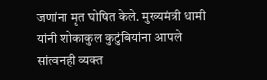जणांना मृत घोषित केले. मुख्यमंत्री धामी यांनी शोकाकुल कुटुंबियांना आपले सांत्वनही व्यक्त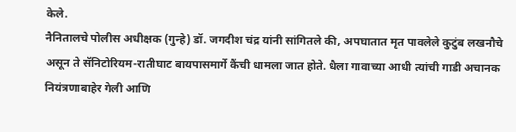केले.
नैनितालचे पोलीस अधीक्षक (गुन्हे) डॉ. जगदीश चंद्र यांनी सांगितले की, अपघातात मृत पावलेले कुटुंब लखनौचे असून ते सॅनिटोरियम-रातीघाट बायपासमार्गे कैंची धामला जात होते. धैला गावाच्या आधी त्यांची गाडी अचानक नियंत्रणाबाहेर गेली आणि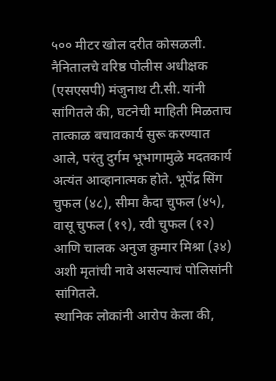५०० मीटर खोल दरीत कोसळली. नैनितालचे वरिष्ठ पोलीस अधीक्षक (एसएसपी) मंजुनाथ टी.सी. यांनी सांगितले की, घटनेची माहिती मिळताच तात्काळ बचावकार्य सुरू करण्यात आले, परंतु दुर्गम भूभागामुळे मदतकार्य अत्यंत आव्हानात्मक होते. भूपेंद्र सिंग चुफल (४८), सीमा कैदा चुफल (४५), वासू चुफल (१९), रवी चुफल (१२) आणि चालक अनुज कुमार मिश्रा (३४) अशी मृतांची नावे असल्याचं पोलिसांनी सांगितले.
स्थानिक लोकांनी आरोप केला की,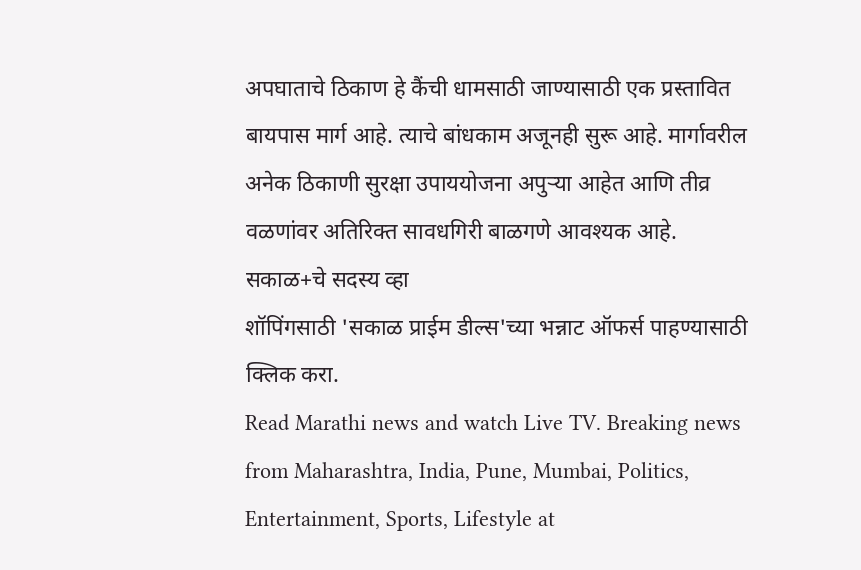अपघाताचे ठिकाण हे कैंची धामसाठी जाण्यासाठी एक प्रस्तावित बायपास मार्ग आहे. त्याचे बांधकाम अजूनही सुरू आहे. मार्गावरील अनेक ठिकाणी सुरक्षा उपाययोजना अपुऱ्या आहेत आणि तीव्र वळणांवर अतिरिक्त सावधगिरी बाळगणे आवश्यक आहे.
सकाळ+चे सदस्य व्हा
शॉपिंगसाठी 'सकाळ प्राईम डील्स'च्या भन्नाट ऑफर्स पाहण्यासाठी क्लिक करा.
Read Marathi news and watch Live TV. Breaking news from Maharashtra, India, Pune, Mumbai, Politics, Entertainment, Sports, Lifestyle at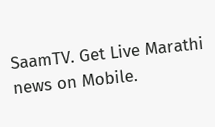SaamTV. Get Live Marathi news on Mobile.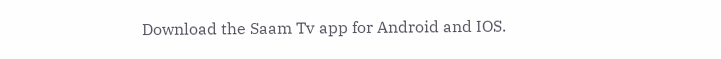Download the Saam Tv app for Android and IOS.